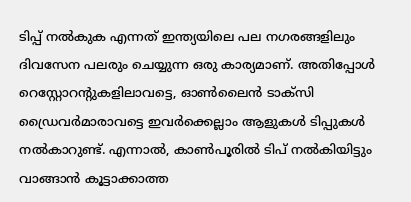ടിപ്പ് നൽകുക എന്നത് ഇന്ത്യയിലെ പല നഗരങ്ങളിലും ദിവസേന പലരും ചെയ്യുന്ന ഒരു കാര്യമാണ്. അതിപ്പോൾ റെസ്റ്റോറന്റുകളിലാവട്ടെ, ഓൺലൈൻ ടാക്സി ഡ്രൈവർമാരാവട്ടെ ഇവർക്കെല്ലാം ആളുകൾ ടിപ്പുകൾ നൽകാറുണ്ട്. എന്നാൽ, കാൺപൂരിൽ ടിപ് നൽകിയിട്ടും വാങ്ങാൻ കൂട്ടാക്കാത്ത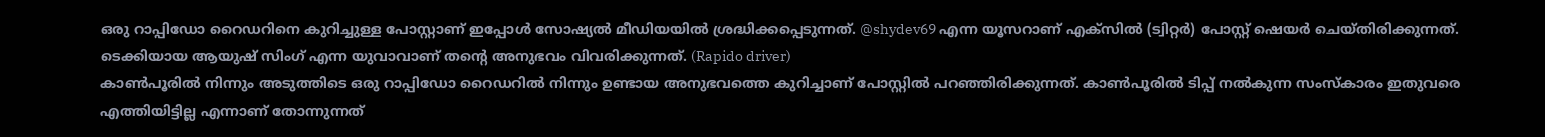ഒരു റാപ്പിഡോ റൈഡറിനെ കുറിച്ചുള്ള പോസ്റ്റാണ് ഇപ്പോൾ സോഷ്യൽ മീഡിയയിൽ ശ്രദ്ധിക്കപ്പെടുന്നത്. @shydev69 എന്ന യൂസറാണ് എക്സിൽ (ട്വിറ്റർ) പോസ്റ്റ് ഷെയർ ചെയ്തിരിക്കുന്നത്. ടെക്കിയായ ആയുഷ് സിംഗ് എന്ന യുവാവാണ് തന്റെ അനുഭവം വിവരിക്കുന്നത്. (Rapido driver)
കാൺപൂരിൽ നിന്നും അടുത്തിടെ ഒരു റാപ്പിഡോ റൈഡറിൽ നിന്നും ഉണ്ടായ അനുഭവത്തെ കുറിച്ചാണ് പോസ്റ്റിൽ പറഞ്ഞിരിക്കുന്നത്. കാൺപൂരിൽ ടിപ്പ് നൽകുന്ന സംസ്കാരം ഇതുവരെ എത്തിയിട്ടില്ല എന്നാണ് തോന്നുന്നത്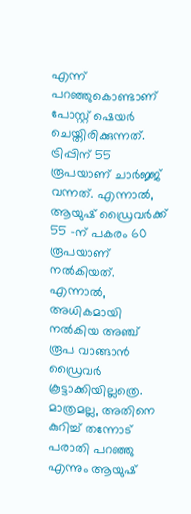എന്ന് പറഞ്ഞുകൊണ്ടാണ് പോസ്റ്റ് ഷെയർ ചെയ്തിരിക്കുന്നത്. ട്രിപ്പിന് 55 രൂപയാണ് ചാർജ്ജ് വന്നത്. എന്നാൽ, ആയുഷ് ഡ്രൈവർക്ക് 55 -ന് പകരം 60 രൂപയാണ് നൽകിയത്. എന്നാൽ, അധികമായി നൽകിയ അഞ്ച് രൂപ വാങ്ങാൻ ഡ്രൈവർ കൂട്ടാക്കിയില്ലത്രെ. മാത്രമല്ല, അതിനെ കുറിച്ച് തന്നോട് പരാതി പറഞ്ഞു എന്നും ആയുഷ്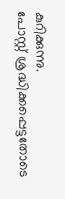കുറിക്കുന്നു.
പോസ്റ്റ് ശ്രദ്ധിക്കപ്പെട്ടതോടെ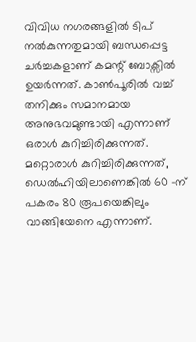വിവിധ നഗരങ്ങളിൽ ടിപ് നൽകുന്നതുമായി ബന്ധപ്പെട്ട ചർച്ചകളാണ് കമന്റ് ബോക്സിൽ ഉയർന്നത്. കാൺപൂരിൽ വച്ച് തനിക്കും സമാനമായ അനുഭവമുണ്ടായി എന്നാണ് ഒരാൾ കുറിച്ചിരിക്കുന്നത്. മറ്റൊരാൾ കുറിച്ചിരിക്കുന്നത്, ഡെൽഹിയിലാണെങ്കിൽ 60 -ന് പകരം 80 രൂപയെങ്കിലും വാങ്ങിയേനെ എന്നാണ്.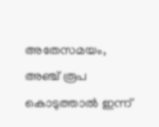അതേസമയം, അഞ്ച് രൂപ കൊടുത്താൽ ഇന്ന്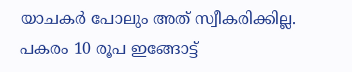യാചകർ പോലും അത് സ്വീകരിക്കില്ല. പകരം 10 രൂപ ഇങ്ങോട്ട്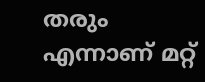തരും എന്നാണ് മറ്റ്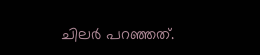ചിലർ പറഞ്ഞത്.